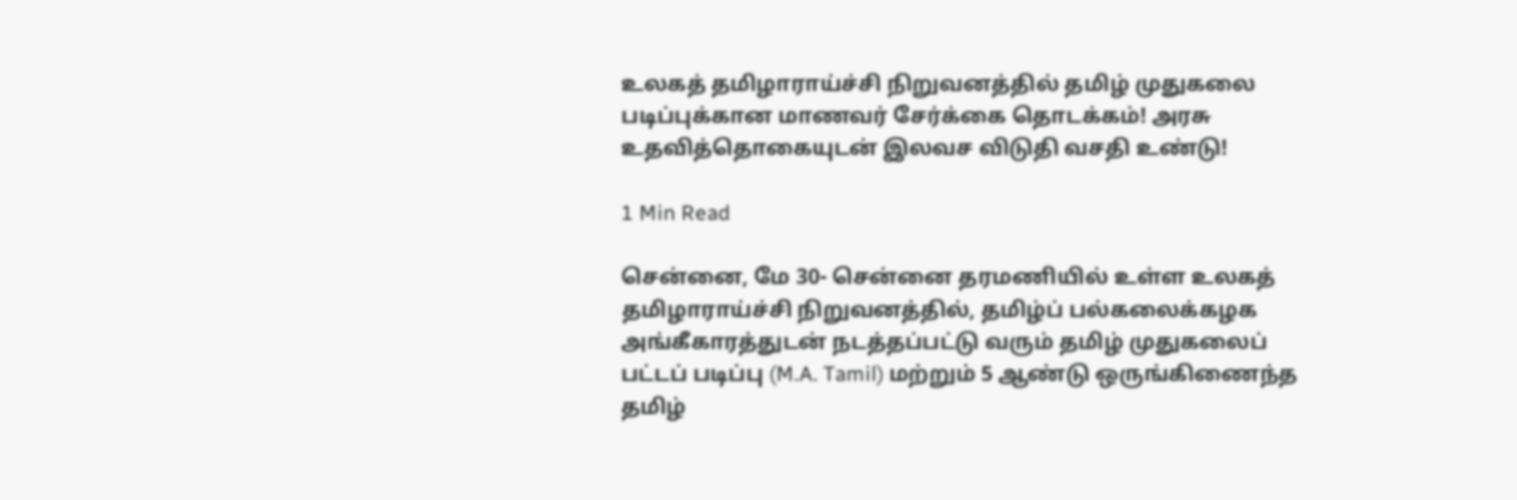உலகத் தமிழாராய்ச்சி நிறுவனத்தில் தமிழ் முதுகலை படிப்புக்கான மாணவர் சேர்க்கை தொடக்கம்! அரசு உதவித்தொகையுடன் இலவச விடுதி வசதி உண்டு!

1 Min Read

சென்னை, மே 30- சென்னை தரமணியில் உள்ள உலகத் தமிழாராய்ச்சி நிறுவனத்தில், தமிழ்ப் பல்கலைக்கழக அங்கீகாரத்துடன் நடத்தப்பட்டு வரும் தமிழ் முதுகலைப் பட்டப் படிப்பு (M.A. Tamil) மற்றும் 5 ஆண்டு ஒருங்கிணைந்த தமிழ்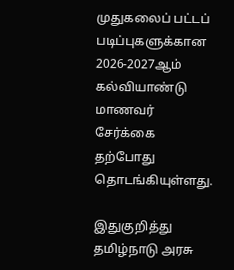முதுகலைப் பட்டப் படிப்புகளுக்கான 2026-2027ஆம் கல்வியாண்டு மாணவர் சேர்க்கை தற்போது தொடங்கியுள்ளது.

இதுகுறித்து தமிழ்நாடு அரசு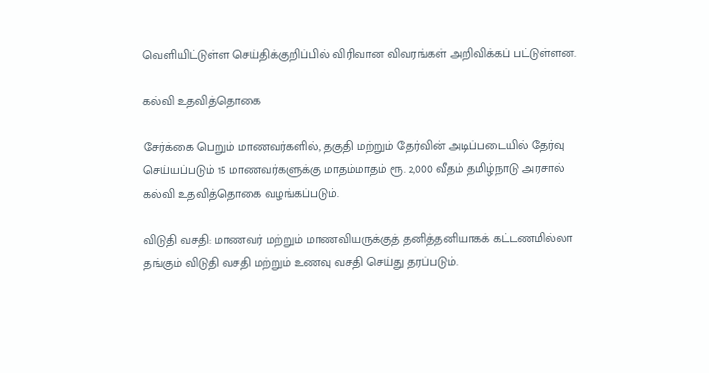வெளியிட்டுள்ள செய்திக்குறிப்பில் விரிவான விவரங்கள் அறிவிக்கப் பட்டுள்ளன.

கல்வி உதவித்தொகை

சேர்க்கை பெறும் மாணவர்களில், தகுதி மற்றும் தேர்வின் அடிப்படையில் தேர்வு செய்யப்படும் 15 மாணவர்களுக்கு மாதம்மாதம் ரூ. 2,000 வீதம் தமிழ்நாடு அரசால் கல்வி உதவித்தொகை வழங்கப்படும்.

விடுதி வசதி: மாணவர் மற்றும் மாணவியருக்குத் தனித்தனியாகக் கட்டணமில்லா தங்கும் விடுதி வசதி மற்றும் உணவு வசதி செய்து தரப்படும்.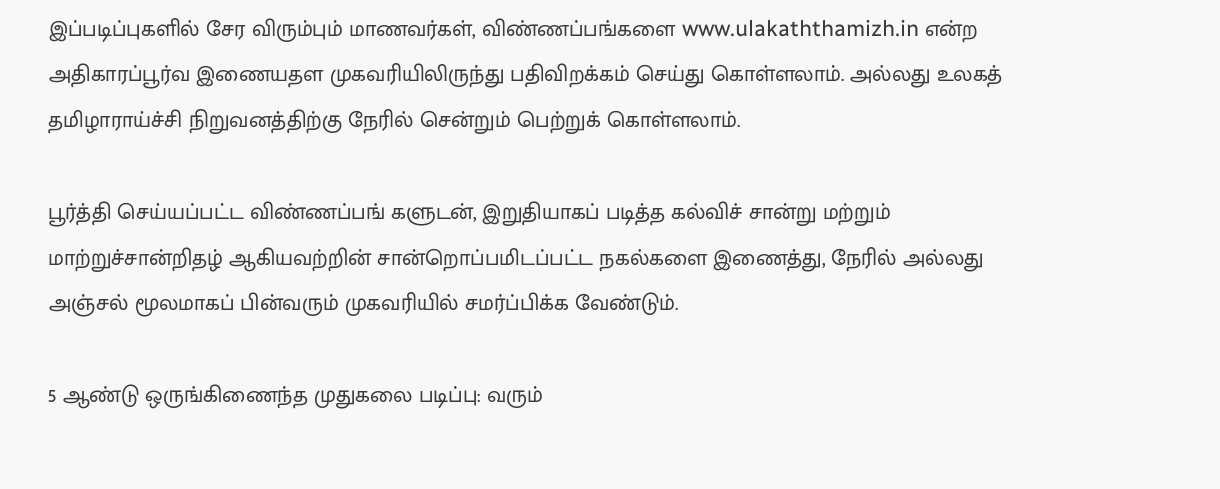இப்படிப்புகளில் சேர விரும்பும் மாணவர்கள், விண்ணப்பங்களை www.ulakaththamizh.in என்ற அதிகாரப்பூர்வ இணையதள முகவரியிலிருந்து பதிவிறக்கம் செய்து கொள்ளலாம். அல்லது உலகத் தமிழாராய்ச்சி நிறுவனத்திற்கு நேரில் சென்றும் பெற்றுக் கொள்ளலாம்.

பூர்த்தி செய்யப்பட்ட விண்ணப்பங் களுடன், இறுதியாகப் படித்த கல்விச் சான்று மற்றும் மாற்றுச்சான்றிதழ் ஆகியவற்றின் சான்றொப்பமிடப்பட்ட நகல்களை இணைத்து, நேரில் அல்லது அஞ்சல் மூலமாகப் பின்வரும் முகவரியில் சமர்ப்பிக்க வேண்டும்.

5 ஆண்டு ஒருங்கிணைந்த முதுகலை படிப்பு: வரும்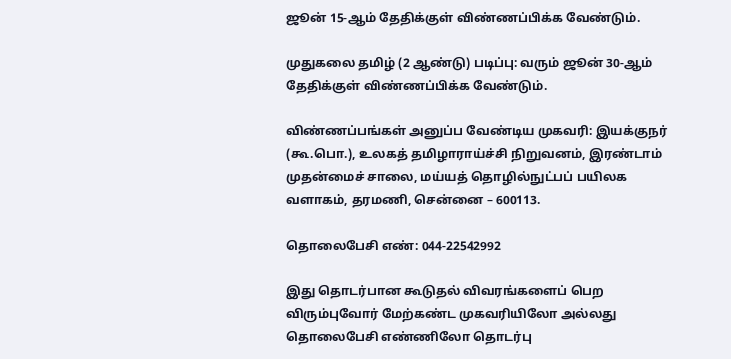ஜூன் 15-ஆம் தேதிக்குள் விண்ணப்பிக்க வேண்டும்.

முதுகலை தமிழ் (2 ஆண்டு) படிப்பு: வரும் ஜூன் 30-ஆம் தேதிக்குள் விண்ணப்பிக்க வேண்டும்.

விண்ணப்பங்கள் அனுப்ப வேண்டிய முகவரி: இயக்குநர் (கூ.பொ.), உலகத் தமிழாராய்ச்சி நிறுவனம், இரண்டாம் முதன்மைச் சாலை, மய்யத் தொழில்நுட்பப் பயிலக வளாகம், தரமணி, சென்னை – 600113.

தொலைபேசி எண்: 044-22542992

இது தொடர்பான கூடுதல் விவரங்களைப் பெற விரும்புவோர் மேற்கண்ட முகவரியிலோ அல்லது தொலைபேசி எண்ணிலோ தொடர்பு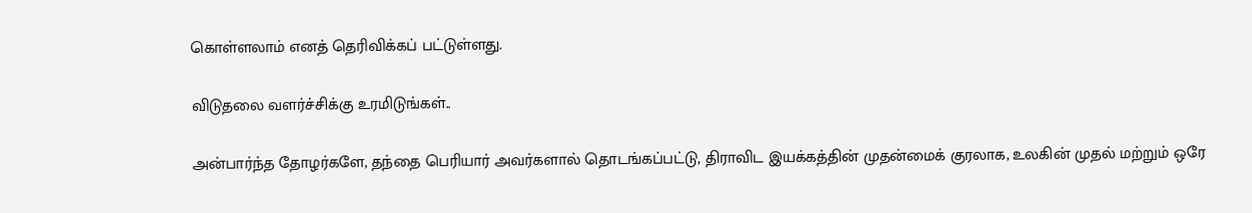கொள்ளலாம் எனத் தெரிவிக்கப் பட்டுள்ளது.

விடுதலை வளர்ச்சிக்கு உரமிடுங்கள்..

அன்பார்ந்த தோழர்களே, தந்தை பெரியார் அவர்களால் தொடங்கப்பட்டு, திராவிட இயக்கத்தின் முதன்மைக் குரலாக, உலகின் முதல் மற்றும் ஒரே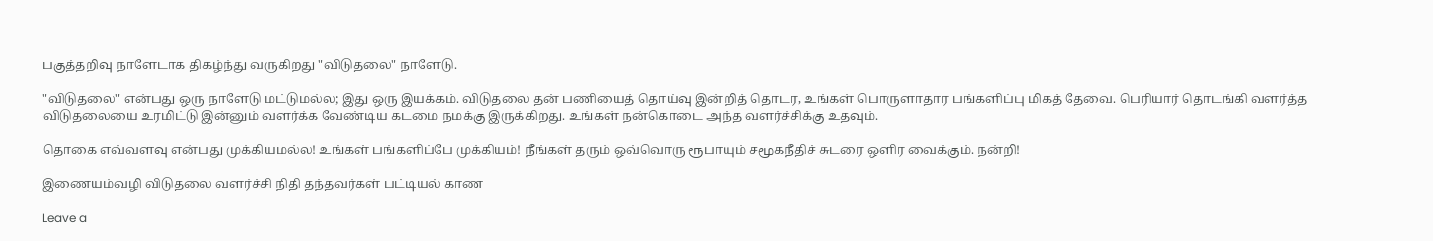பகுத்தறிவு நாளேடாக திகழ்ந்து வருகிறது "விடுதலை" நாளேடு.

"விடுதலை" என்பது ஒரு நாளேடு மட்டுமல்ல; இது ஒரு இயக்கம். விடுதலை தன் பணியைத் தொய்வு இன்றித் தொடர, உங்கள் பொருளாதார பங்களிப்பு மிகத் தேவை. பெரியார் தொடங்கி வளர்த்த விடுதலையை உரமிட்டு இன்னும் வளர்க்க வேண்டிய கடமை நமக்கு இருக்கிறது. உங்கள் நன்கொடை அந்த வளர்ச்சிக்கு உதவும்.

தொகை எவ்வளவு என்பது முக்கியமல்ல! உங்கள் பங்களிப்பே முக்கியம்! நீங்கள் தரும் ஒவ்வொரு ரூபாயும் சமூகநீதிச் சுடரை ஒளிர வைக்கும். நன்றி!

இணையம்வழி விடுதலை வளர்ச்சி நிதி தந்தவர்கள் பட்டியல் காண

Leave a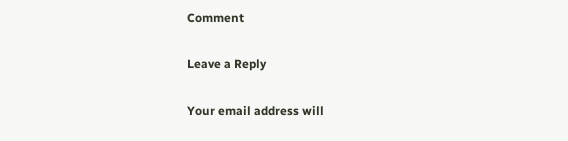Comment

Leave a Reply

Your email address will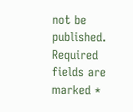not be published. Required fields are marked *